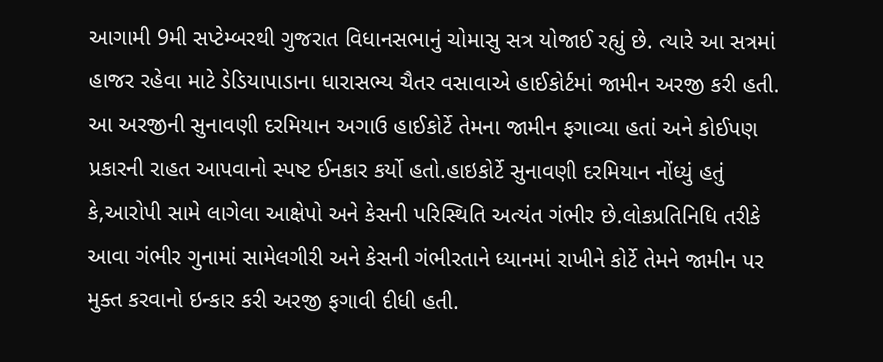આગામી 9મી સપ્ટેમ્બરથી ગુજરાત વિધાનસભાનું ચોમાસુ સત્ર યોજાઈ રહ્યું છે. ત્યારે આ સત્રમાં હાજર રહેવા માટે ડેડિયાપાડાના ધારાસભ્ય ચૈતર વસાવાએ હાઈકોર્ટમાં જામીન અરજી કરી હતી. આ અરજીની સુનાવણી દરમિયાન અગાઉ હાઈકોર્ટે તેમના જામીન ફગાવ્યા હતાં અને કોઈપણ પ્રકારની રાહત આપવાનો સ્પષ્ટ ઈનકાર કર્યો હતો.હાઇકોર્ટે સુનાવણી દરમિયાન નોંધ્યું હતું કે,આરોપી સામે લાગેલા આક્ષેપો અને કેસની પરિસ્થિતિ અત્યંત ગંભીર છે.લોકપ્રતિનિધિ તરીકે આવા ગંભીર ગુનામાં સામેલગીરી અને કેસની ગંભીરતાને ધ્યાનમાં રાખીને કોર્ટે તેમને જામીન પર મુક્ત કરવાનો ઇન્કાર કરી અરજી ફગાવી દીધી હતી.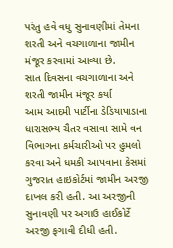પરંતુ હવે વધુ સુનાવણીમાં તેમના શરતી અને વચગાળાના જામીન મંજૂર કરવામાં આવ્યા છે.
સાત દિવસના વચગાળાના અને શરતી જામીન મંજૂર કર્યા
આમ આદમી પાર્ટીના ડેડિયાપાડાના ધારાસભ્ય ચૈતર વસાવા સામે વન વિભાગના કર્મચારીઓ પર હુમલો કરવા અને ધમકી આપવાના કેસમાં ગુજરાત હાઇકોર્ટમાં જામીન અરજી દાખલ કરી હતી. આ અરજીની સુનાવણી પર અગાઉ હાઈકોર્ટે અરજી ફગાવી દીધી હતી.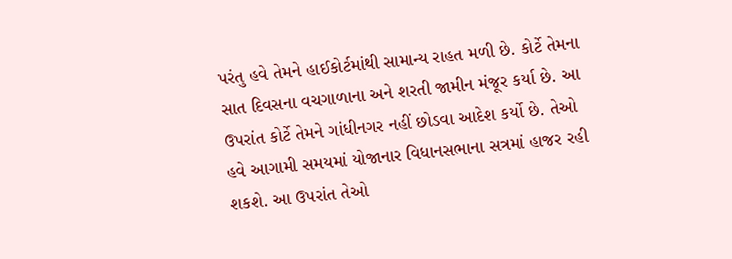પરંતુ હવે તેમને હાઈકોર્ટમાંથી સામાન્ય રાહત મળી છે. કોર્ટે તેમના સાત દિવસના વચગાળાના અને શરતી જામીન મંજૂર કર્યા છે. આ ઉપરાંત કોર્ટે તેમને ગાંધીનગર નહીં છોડવા આદેશ કર્યો છે. તેઓ હવે આગામી સમયમાં યોજાનાર વિધાનસભાના સત્રમાં હાજર રહી શકશે. આ ઉપરાંત તેઓ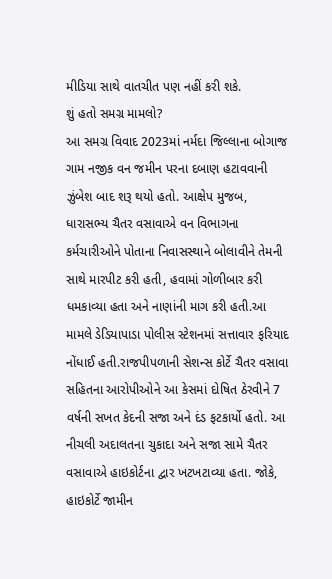મીડિયા સાથે વાતચીત પણ નહીં કરી શકે.
શું હતો સમગ્ર મામલો?
આ સમગ્ર વિવાદ 2023માં નર્મદા જિલ્લાના બોગાજ ગામ નજીક વન જમીન પરના દબાણ હટાવવાની ઝુંબેશ બાદ શરૂ થયો હતો. આક્ષેપ મુજબ, ધારાસભ્ય ચૈતર વસાવાએ વન વિભાગના કર્મચારીઓને પોતાના નિવાસસ્થાને બોલાવીને તેમની સાથે મારપીટ કરી હતી, હવામાં ગોળીબાર કરી ધમકાવ્યા હતા અને નાણાંની માગ કરી હતી.આ મામલે ડેડિયાપાડા પોલીસ સ્ટેશનમાં સત્તાવાર ફરિયાદ નોંધાઈ હતી.રાજપીપળાની સેશન્સ કોર્ટે ચૈતર વસાવા સહિતના આરોપીઓને આ કેસમાં દોષિત ઠેરવીને 7 વર્ષની સખત કેદની સજા અને દંડ ફટકાર્યો હતો. આ નીચલી અદાલતના ચુકાદા અને સજા સામે ચૈતર વસાવાએ હાઇકોર્ટના દ્વાર ખટખટાવ્યા હતા. જોકે, હાઇકોર્ટે જામીન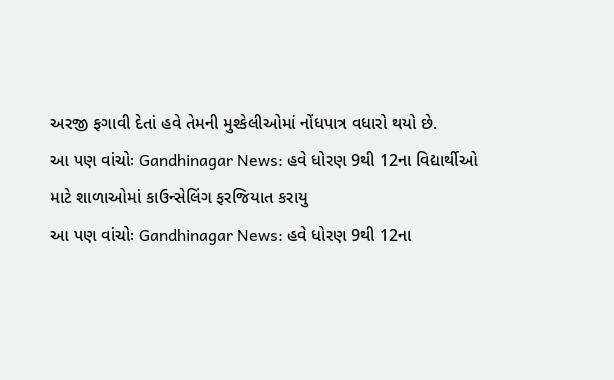અરજી ફગાવી દેતાં હવે તેમની મુશ્કેલીઓમાં નોંધપાત્ર વધારો થયો છે.
આ પણ વાંચોઃ Gandhinagar News: હવે ધોરણ 9થી 12ના વિદ્યાર્થીઓ માટે શાળાઓમાં કાઉન્સેલિંગ ફરજિયાત કરાયુ
આ પણ વાંચોઃ Gandhinagar News: હવે ધોરણ 9થી 12ના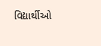વિદ્યાર્થીઓ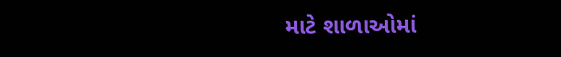માટે શાળાઓમાં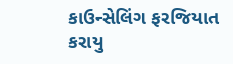કાઉન્સેલિંગ ફરજિયાત કરાયુ